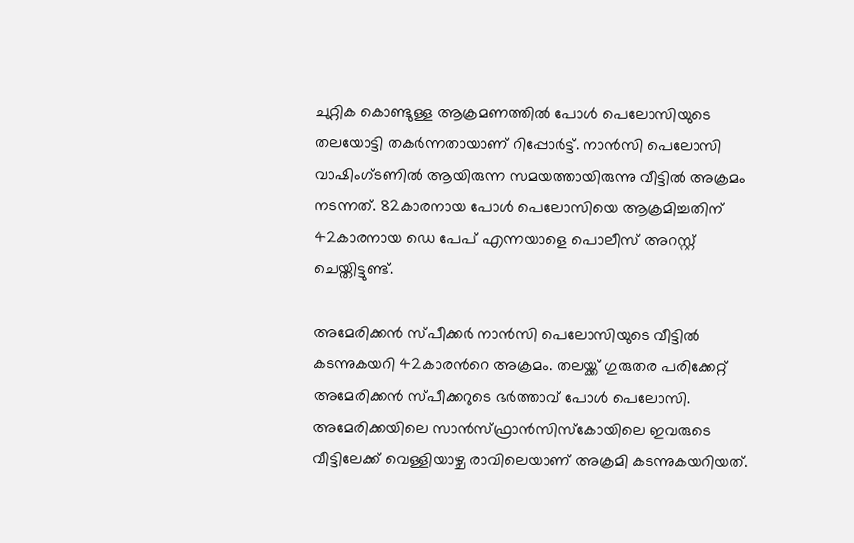ചുറ്റിക കൊണ്ടുള്ള ആക്രമണത്തില്‍ പോള്‍ പെലോസിയുടെ തലയോട്ടി തകര്‍ന്നതായാണ് റിപ്പോര്‍ട്ട്. നാന്‍സി പെലോസി വാഷിംഗ്ടണില്‍ ആയിരുന്ന സമയത്തായിരുന്നു വീട്ടില്‍ അക്രമം നടന്നത്. 82കാരനായ പോള്‍ പെലോസിയെ ആക്രമിച്ചതിന് 42കാരനായ ഡെ പേപ് എന്നയാളെ പൊലീസ് അറസ്റ്റ് ചെയ്തിട്ടുണ്ട്.

അമേരിക്കൻ സ്പീക്കർ നാൻസി പെലോസിയുടെ വീട്ടില്‍ കടന്നുകയറി 42കാരന്‍റെ അക്രമം. തലയ്ക്ക് ഗുരുതര പരിക്കേറ്റ് അമേരിക്കൻ സ്പീക്കറുടെ ഭര്‍ത്താവ് പോള്‍ പെലോസി. അമേരിക്കയിലെ സാന്‍സ്ഫ്രാന്‍സിസ്കോയിലെ ഇവരുടെ വീട്ടിലേക്ക് വെള്ളിയാഴ്ച രാവിലെയാണ് അക്രമി കടന്നുകയറിയത്.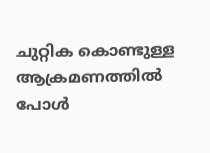ചുറ്റിക കൊണ്ടുള്ള ആക്രമണത്തില്‍ പോള്‍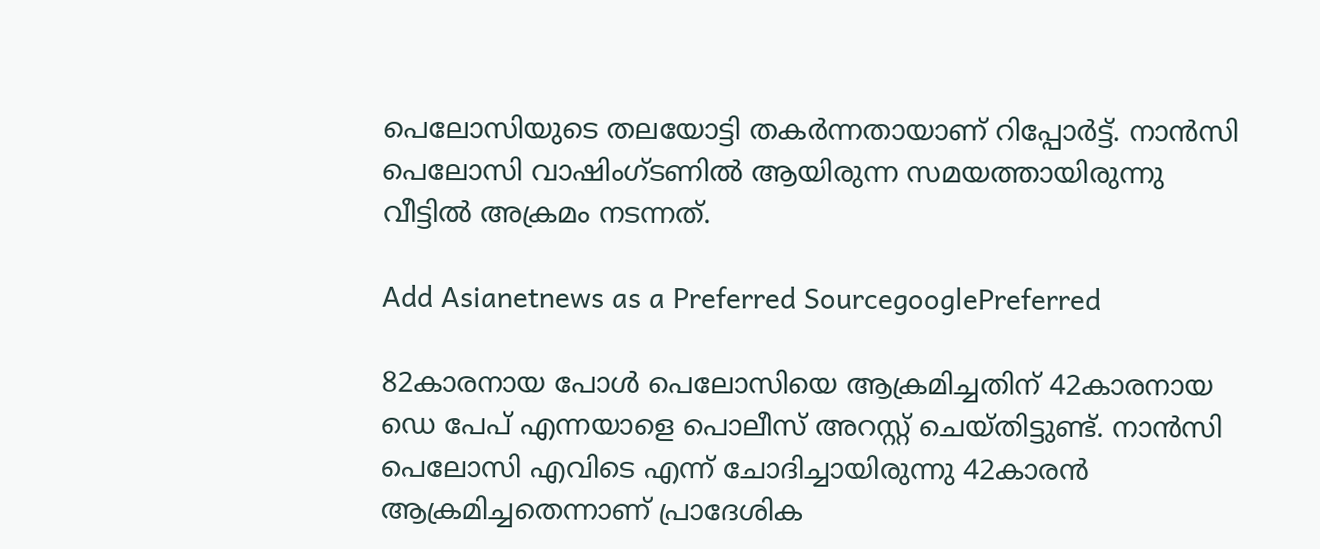പെലോസിയുടെ തലയോട്ടി തകര്‍ന്നതായാണ് റിപ്പോര്‍ട്ട്. നാന്‍സി പെലോസി വാഷിംഗ്ടണില്‍ ആയിരുന്ന സമയത്തായിരുന്നു വീട്ടില്‍ അക്രമം നടന്നത്.

Add Asianetnews as a Preferred SourcegooglePreferred

82കാരനായ പോള്‍ പെലോസിയെ ആക്രമിച്ചതിന് 42കാരനായ ഡെ പേപ് എന്നയാളെ പൊലീസ് അറസ്റ്റ് ചെയ്തിട്ടുണ്ട്. നാന്‍സി പെലോസി എവിടെ എന്ന് ചോദിച്ചായിരുന്നു 42കാരന്‍ ആക്രമിച്ചതെന്നാണ് പ്രാദേശിക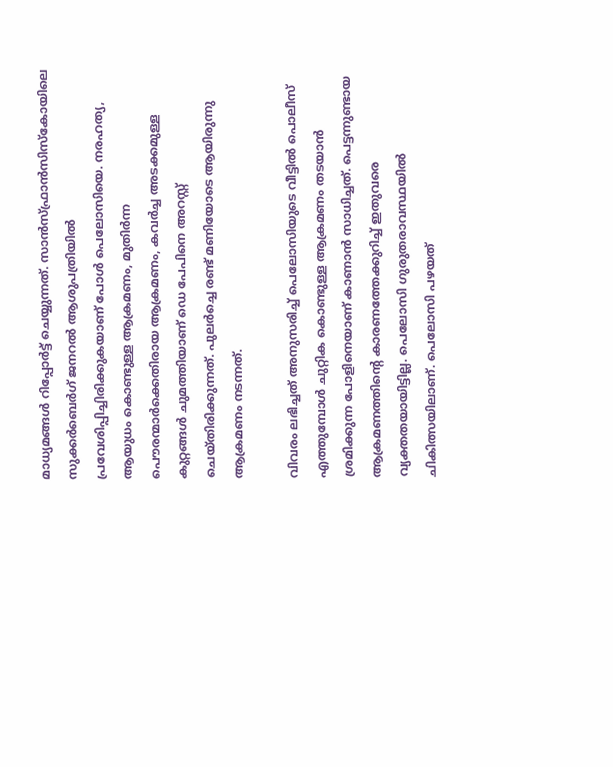മാധ്യമങ്ങള്‍ റിപ്പോര്‍ട്ട് ചെയ്യുന്നത്. സാന്‍സ്ഫ്രാന്‍സിസ്കോയിലെ സുക്കര്‍ബെര്‍ഗ് ജനറല്‍ ആശുപത്രിയില്‍ പ്രവേശിപ്പിച്ചിരിക്കുകയാണ് പോള്‍ പെലോസിയെ. നരഹത്യ, ആയുധം കൊണ്ടുള്ള ആക്രമണം, മുതിര്‍ന്ന പൌരന്മാര്‍ക്കെതിരായ ആക്രമണം, കവര്‍ച്ച അടക്കമുള്ള കുറ്റങ്ങള്‍ ചുമത്തിയാണ് ഡെ പേപിനെ അറസ്റ്റ് ചെയ്തിരിക്കുന്നത്. പുലര്‍ച്ചെ രണ്ട് മണിയോടെ ആയിരുന്നു ആക്രമണം നടന്നത്.

വിവരം ലഭിച്ചത് അനുസരിച്ച് പെലോസിയുടെ വീട്ടില്‍ പൊലീസ് എത്തുമ്പോള്‍ ചുറ്റിക കൊണ്ടുള്ള ആക്രമണം തടയാന്‍ ശ്രമിക്കുന്ന പോളിനെയാണ് കാണാന്‍ സാധിച്ചത്. പെട്ടന്നുണ്ടായ ആക്രമണത്തിന്‍റെ കാരണത്തേക്കുറിച്ച് ഇതുവരെ വ്യക്തതയായിട്ടില്ല. പെലോസി ഗുരുതരാവസ്ഥയില്‍ ചികിത്സയിലാണ്. പെലോസി പഴയത്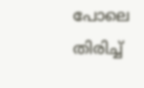പോലെ തിരിച്ച്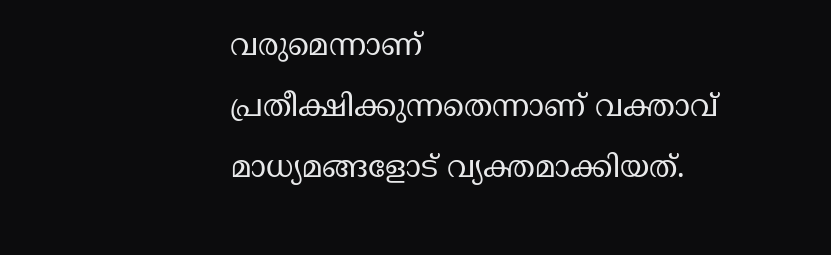വരുമെന്നാണ് പ്രതീക്ഷിക്കുന്നതെന്നാണ് വക്താവ് മാധ്യമങ്ങളോട് വ്യക്തമാക്കിയത്.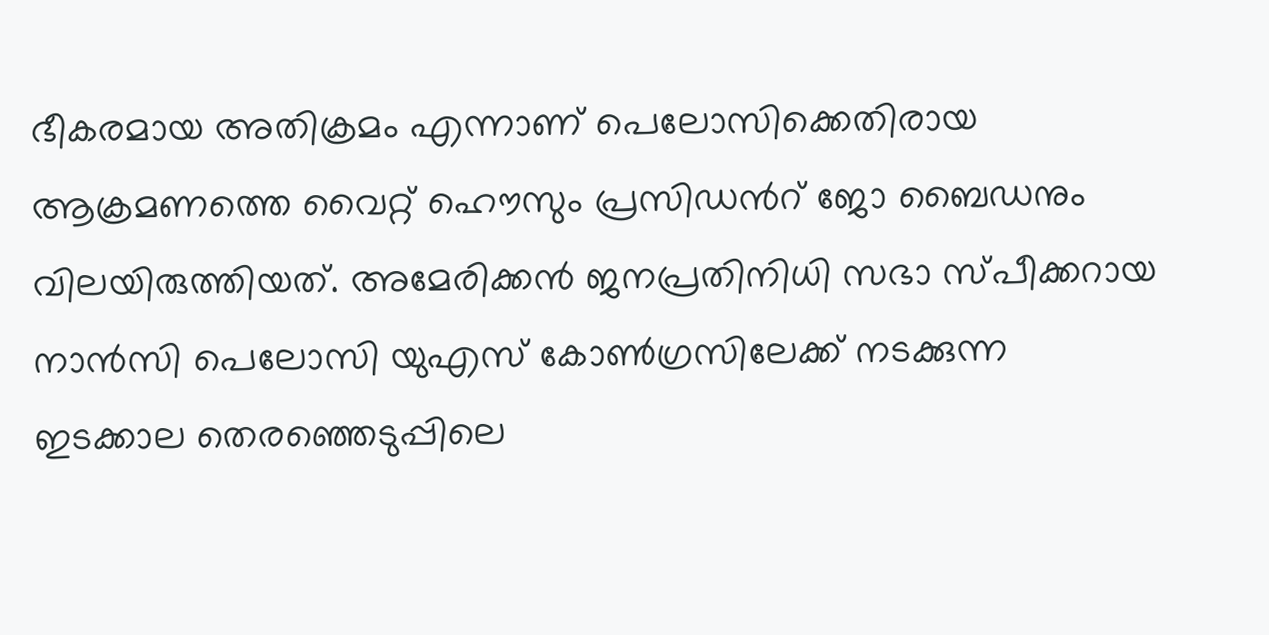ഭീകരമായ അതിക്രമം എന്നാണ് പെലോസിക്കെതിരായ ആക്രമണത്തെ വൈറ്റ് ഹൌസും പ്രസിഡന്‍റ് ജോ ബൈഡനും വിലയിരുത്തിയത്. അമേരിക്കൻ ജനപ്രതിനിധി സഭാ സ്പീക്കറായ നാൻസി പെലോസി യുഎസ് കോണ്‍ഗ്രസിലേക്ക് നടക്കുന്ന ഇടക്കാല തെരഞ്ഞെടുപ്പിലെ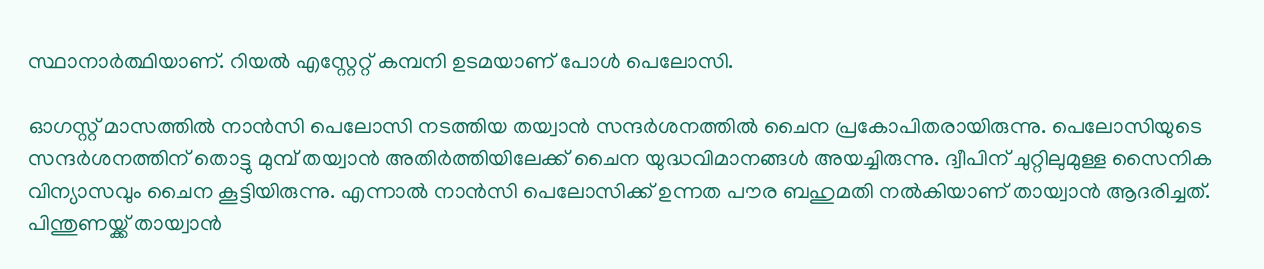സ്ഥാനാര്‍ത്ഥിയാണ്. റിയല്‍ എസ്റ്റേറ്റ് കമ്പനി ഉടമയാണ് പോള്‍ പെലോസി.

ഓഗസ്റ്റ് മാസത്തില്‍ നാന്‍സി പെലോസി നടത്തിയ തയ്വാന്‍ സന്ദര്‍ശനത്തില്‍ ചൈന പ്രകോപിതരായിരുന്നു. പെലോസിയുടെ സന്ദർശനത്തിന് തൊട്ടു മുമ്പ് തയ്വാന്‍ അതിര്‍ത്തിയിലേക്ക് ചൈന യുദ്ധവിമാനങ്ങള്‍ അയച്ചിരുന്നു. ദ്വീപിന് ചുറ്റിലുമുള്ള സൈനിക വിന്യാസവും ചൈന കൂട്ടിയിരുന്നു. എന്നാല്‍ നാന്‍സി പെലോസിക്ക് ഉന്നത പൗര ബഹുമതി നൽകിയാണ് തായ്വാന്‍ ആദരിച്ചത്. പിന്തുണയ്ക്ക് തായ്വാന്‍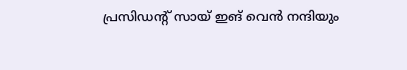പ്രസിഡന്റ് സായ് ഇങ് വെൻ നന്ദിയും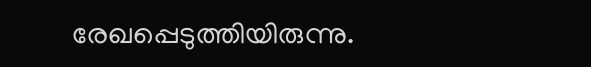രേഖപ്പെടുത്തിയിരുന്നു.